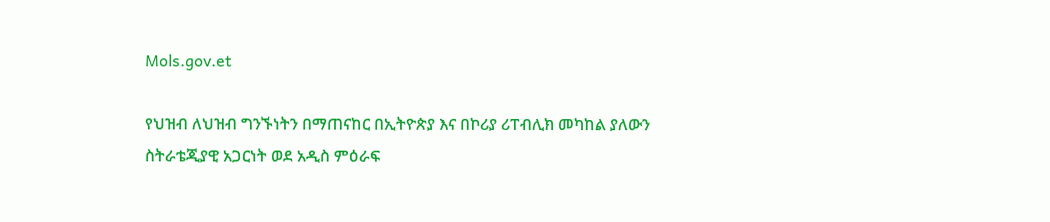Mols.gov.et

የህዝብ ለህዝብ ግንኙነትን በማጠናከር በኢትዮጵያ እና በኮሪያ ሪፐብሊክ መካከል ያለውን ስትራቴጂያዊ አጋርነት ወደ አዲስ ምዕራፍ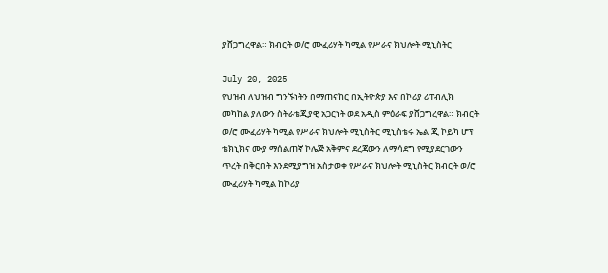ያሸጋግረዋል። ክብርት ወ/ሮ ሙፈሪሃት ካሚል የሥራና ክህሎት ሚኒስትር

July 20, 2025
የህዝብ ለህዝብ ግንኙነትን በማጠናከር በኢትዮጵያ እና በኮሪያ ሪፐብሊክ መካከል ያለውን ስትራቴጂያዊ አጋርነት ወደ አዲስ ምዕራፍ ያሸጋግረዋል። ክብርት ወ/ሮ ሙፈሪሃት ካሚል የሥራና ክህሎት ሚኒስትር ሚኒስቴሩ ኤል ጂ ኮይካ ሆፕ ቴክኒክና ሙያ ማሰልጠኛ ኮሌጅ አቅምና ደረጃውን ለማሳደግ የሚያደርገውን ጥረት በቅርበት እንደሚያግዝ አስታወቀ የሥራና ክህሎት ሚኒስትር ክብርት ወ/ሮ ሙፈሪሃት ካሚል ከኮሪያ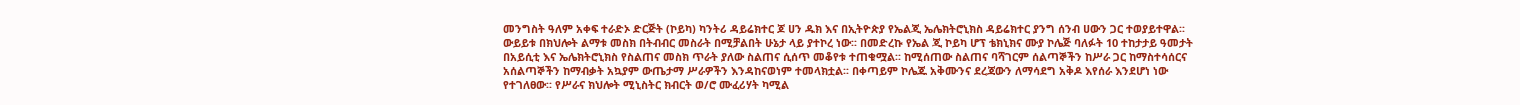መንግስት ዓለም አቀፍ ተራድኦ ድርጅት (ኮይካ) ካንትሪ ዳይሬክተር ጆ ሀን ዱክ እና በኢትዮጵያ የኤልጂ ኤሌክትሮኒክስ ዳይሬክተር ያንግ ሰንብ ሀውን ጋር ተወያይተዋል፡፡ ውይይቱ በክህሎት ልማቱ መስክ በትብብር መስራት በሚቻልበት ሁኔታ ላይ ያተኮረ ነው፡፡ በመድረኩ የኤል ጂ ኮይካ ሆፕ ቴክኒክና ሙያ ኮሌጅ ባለፉት 10 ተከታታይ ዓመታት በአይሲቲ እና ኤሌክትሮኒክስ የስልጠና መስክ ጥራት ያለው ስልጠና ሲሰጥ መቆየቱ ተጠቁሟል፡፡ ከሚሰጠው ስልጠና ባሻገርም ሰልጣኞችን ከሥራ ጋር ከማስተሳሰርና አሰልጣኞችን ከማብቃት አኳያም ውጤታማ ሥራዎችን እንዳከናወነም ተመላክቷል፡፡ በቀጣይም ኮሌጁ አቅሙንና ደረጃውን ለማሳደግ አቅዶ እየሰራ እንደሆነ ነው የተገለፀው፡፡ የሥራና ክህሎት ሚኒስትር ክብርት ወ/ሮ ሙፈሪሃት ካሚል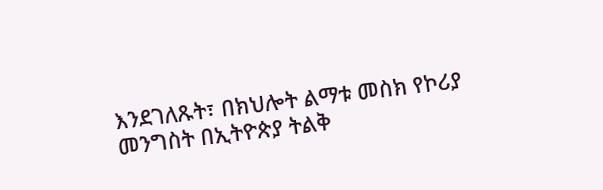እንደገለጹት፣ በክህሎት ልማቱ መስክ የኮሪያ መንግስት በኢትዮጵያ ትልቅ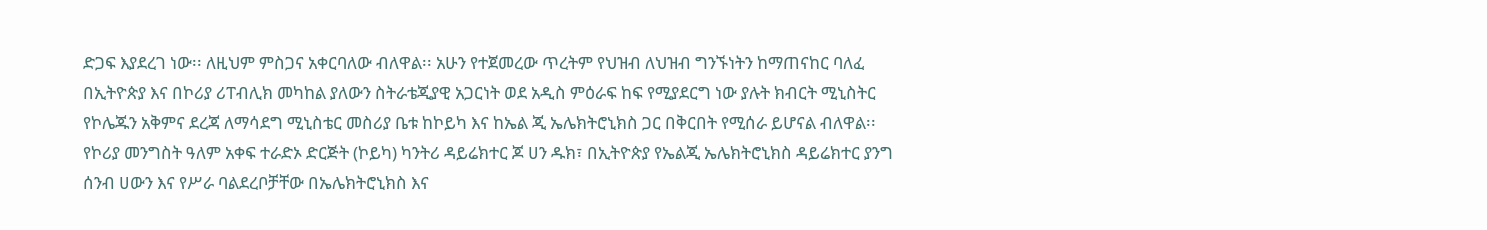ድጋፍ እያደረገ ነው፡፡ ለዚህም ምስጋና አቀርባለው ብለዋል፡፡ አሁን የተጀመረው ጥረትም የህዝብ ለህዝብ ግንኙነትን ከማጠናከር ባለፈ በኢትዮጵያ እና በኮሪያ ሪፐብሊክ መካከል ያለውን ስትራቴጂያዊ አጋርነት ወደ አዲስ ምዕራፍ ከፍ የሚያደርግ ነው ያሉት ክብርት ሚኒስትር የኮሌጁን አቅምና ደረጃ ለማሳደግ ሚኒስቴር መስሪያ ቤቱ ከኮይካ እና ከኤል ጂ ኤሌክትሮኒክስ ጋር በቅርበት የሚሰራ ይሆናል ብለዋል፡፡ የኮሪያ መንግስት ዓለም አቀፍ ተራድኦ ድርጅት (ኮይካ) ካንትሪ ዳይሬክተር ጆ ሀን ዱክ፣ በኢትዮጵያ የኤልጂ ኤሌክትሮኒክስ ዳይሬክተር ያንግ ሰንብ ሀውን እና የሥራ ባልደረቦቻቸው በኤሌክትሮኒክስ እና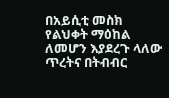በአይሲቲ መስክ የልህቀት ማዕከል ለመሆን እያደረጉ ላለው ጥረትና በትብብር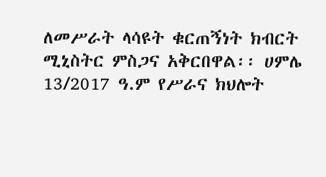ለመሥራት ላሳዩት ቁርጠኝነት ክብርት ሚኒስትር ምስጋና አቅርበዋል፡፡ ሀምሌ 13/2017 ዓ.ም የሥራና ክህሎት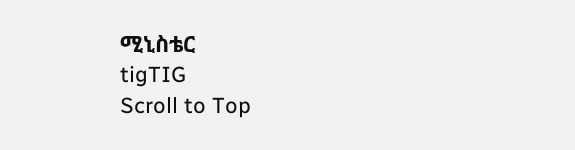ሚኒስቴር
tigTIG
Scroll to Top